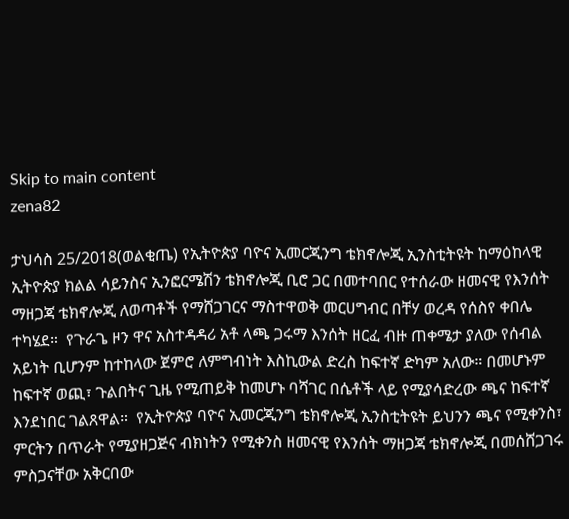Skip to main content
zena82

ታህሳስ 25/2018(ወልቂጤ) የኢትዮጵያ ባዮና ኢመርጂንግ ቴክኖሎጂ ኢንስቲትዩት ከማዕከላዊ ኢትዮጵያ ክልል ሳይንስና ኢንፎርሜሽን ቴክኖሎጂ ቢሮ ጋር በመተባበር የተሰራው ዘመናዊ የእንሰት ማዘጋጃ ቴክኖሎጂ ለወጣቶች የማሸጋገርና ማስተዋወቅ መርሀግብር በቸሃ ወረዳ የሰስየ ቀበሌ ተካሄደ።  የጉራጌ ዞን ዋና አስተዳዳሪ አቶ ላጫ ጋሩማ እንሰት ዘርፈ ብዙ ጠቀሜታ ያለው የሰብል አይነት ቢሆንም ከተከላው ጀምሮ ለምግብነት እስኪውል ድረስ ከፍተኛ ድካም አለው። በመሆኑም ከፍተኛ ወጪ፣ ጉልበትና ጊዜ የሚጠይቅ ከመሆኑ ባሻገር በሴቶች ላይ የሚያሳድረው ጫና ከፍተኛ እንደነበር ገልጸዋል።  የኢትዮጵያ ባዮና ኢመርጂንግ ቴክኖሎጂ ኢንስቲትዩት ይህንን ጫና የሚቀንስ፣ ምርትን በጥራት የሚያዘጋጅና ብክነትን የሚቀንስ ዘመናዊ የእንሰት ማዘጋጃ ቴክኖሎጂ በመሰሸጋገሩ ምስጋናቸው አቅርበው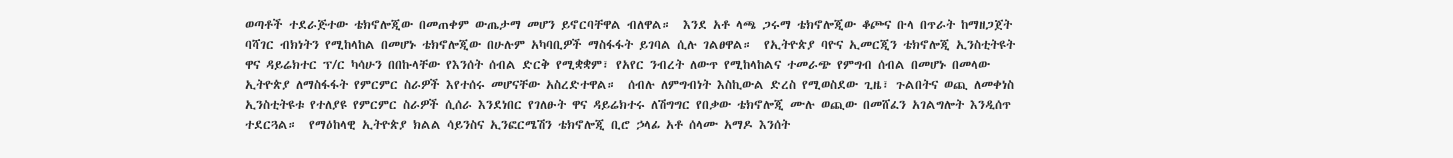ወጣቶች ተደራጅተው ቴክኖሎጂው በመጠቀም ውጤታማ መሆን ይኖርባቸዋል ብለዋል።  እንደ አቶ ላጫ ጋሩማ ቴክኖሎጂው ቆጮና ቡላ በጥራት ከማዘጋጀት ባሻገር ብክነትን የሚከላከል በመሆኑ ቴክኖሎጂው በሁሉም አካባቢዎች ማስፋፋት ይገባል ሲሉ ገልፀዋል።  የኢትዮጵያ ባዮና ኢመርጂን ቴክኖሎጂ ኢንስቲትዩት ዋና ዳይሬክተር ፕ/ር ካሳሁን በበኩላቸው የእንሰት ሰብል ድርቅ የሚቋቋም፣ የአየር ንብረት ለውጥ የሚከላከልና ተመራጭ የምግብ ሰብል በመሆኑ በመላው ኢትዮጵያ ለማስፋፋት የምርምር ስራዎች እየተሰሩ መሆናቸው አስረድተዋል።  ሰብሉ ለምግብነት እስኪውል ድረስ የሚወስደው ጊዜ፣ ጉልበትና ወጪ ለመቀነስ ኢንስቲትዩቱ የተለያዩ የምርምር ስራዎች ሲሰራ እንደነበር የገለፁት ዋና ዳይሬክተሩ ለሽግግር የበቃው ቴክኖሎጂ ሙሉ ወጪው በመሸፈን አገልግሎት እንዲሰጥ ተደርጓል።  የማዕከላዊ ኢትዮጵያ ክልል ሳይንስና ኢንፎርሜሽን ቴክኖሎጂ ቢሮ ኃላፊ አቶ ሰላሙ አማዶ እንሰት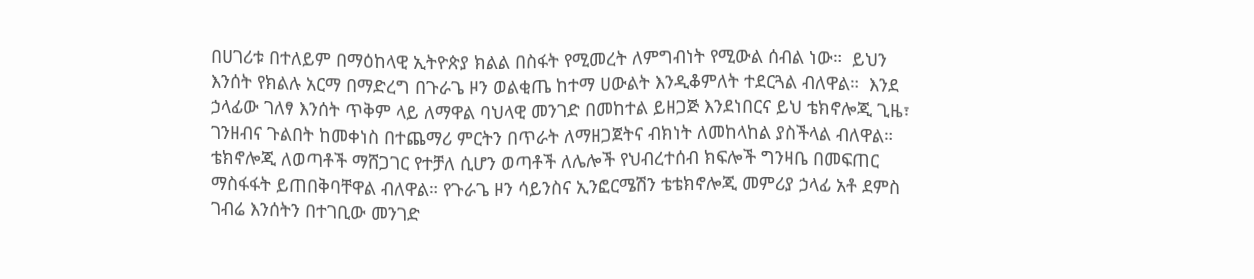በሀገሪቱ በተለይም በማዕከላዊ ኢትዮጵያ ክልል በስፋት የሚመረት ለምግብነት የሚውል ሰብል ነው።  ይህን እንሰት የክልሉ አርማ በማድረግ በጉራጌ ዞን ወልቂጤ ከተማ ሀውልት እንዲቆምለት ተደርጓል ብለዋል።  እንደ ኃላፊው ገለፃ እንሰት ጥቅም ላይ ለማዋል ባህላዊ መንገድ በመከተል ይዘጋጅ እንደነበርና ይህ ቴክኖሎጂ ጊዜ፣ ገንዘብና ጉልበት ከመቀነስ በተጨማሪ ምርትን በጥራት ለማዘጋጀትና ብክነት ለመከላከል ያስችላል ብለዋል።  ቴክኖሎጂ ለወጣቶች ማሸጋገር የተቻለ ሲሆን ወጣቶች ለሌሎች የህብረተሰብ ክፍሎች ግንዛቤ በመፍጠር ማስፋፋት ይጠበቅባቸዋል ብለዋል። የጉራጌ ዞን ሳይንስና ኢንፎርሜሽን ቴቴክኖሎጂ መምሪያ ኃላፊ አቶ ደምስ ገብሬ እንሰትን በተገቢው መንገድ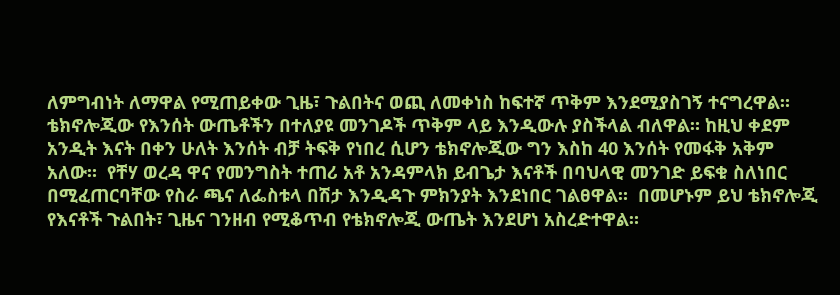ለምግብነት ለማዋል የሚጠይቀው ጊዜ፣ ጉልበትና ወጪ ለመቀነስ ከፍተኛ ጥቅም እንደሚያስገኝ ተናግረዋል።  ቴክኖሎጂው የእንሰት ውጤቶችን በተለያዩ መንገዶች ጥቅም ላይ እንዲውሉ ያስችላል ብለዋል። ከዚህ ቀደም አንዲት እናት በቀን ሁለት እንሰት ብቻ ትፍቅ የነበረ ሲሆን ቴክኖሎጂው ግን እስከ 40 እንሰት የመፋቅ አቅም አለው።  የቸሃ ወረዳ ዋና የመንግስት ተጠሪ አቶ አንዳምላክ ይብጌታ እናቶች በባህላዊ መንገድ ይፍቁ ስለነበር በሚፈጠርባቸው የስራ ጫና ለፌስቱላ በሽታ እንዲዳጉ ምክንያት እንደነበር ገልፀዋል።  በመሆኑም ይህ ቴክኖሎጂ የእናቶች ጉልበት፣ ጊዜና ገንዘብ የሚቆጥብ የቴክኖሎጂ ውጤት እንደሆነ አስረድተዋል።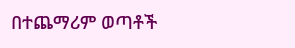በተጨማሪም ወጣቶች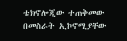ቴክኖሎጂው ተጠቅመው በመስራት ኢኮኖሚያቸው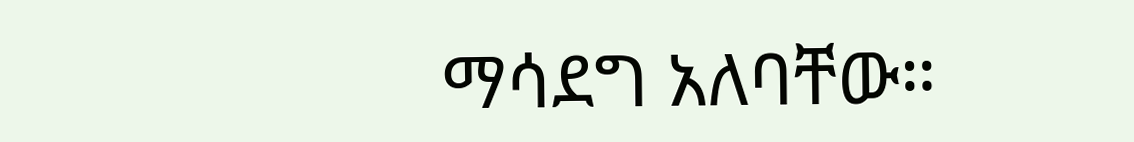ማሳደግ አለባቸው።